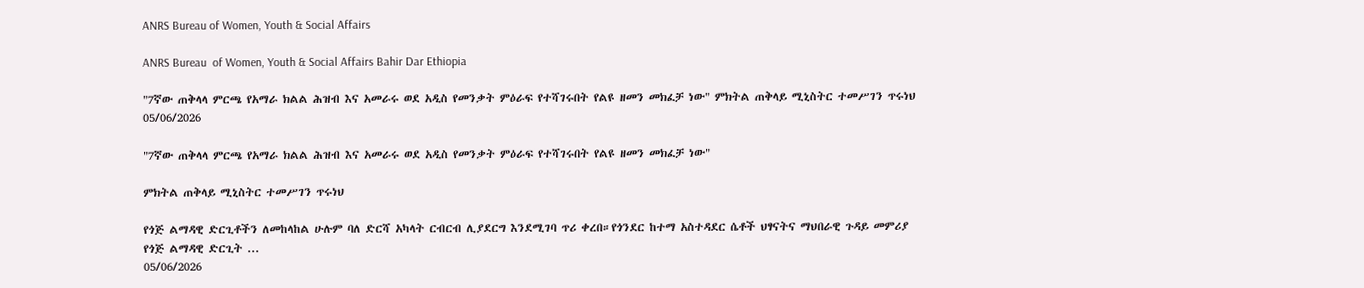ANRS Bureau of Women, Youth & Social Affairs

ANRS Bureau  of Women, Youth & Social Affairs Bahir Dar Ethiopia

"7ኛው ጠቅላላ ምርጫ የአማራ ክልል ሕዝብ እና አመራሩ ወደ አዲስ የመንቃት ምዕራፍ የተሻገሩበት የልዩ ዘመን መክፈቻ ነው" ምክትል ጠቅላይ ሚኒስትር ተመሥገን ጥሩነህ
05/06/2026

"7ኛው ጠቅላላ ምርጫ የአማራ ክልል ሕዝብ እና አመራሩ ወደ አዲስ የመንቃት ምዕራፍ የተሻገሩበት የልዩ ዘመን መክፈቻ ነው"

ምክትል ጠቅላይ ሚኒስትር ተመሥገን ጥሩነህ

የጎጅ ልማዳዊ ድርጊቶችን ለመከላከል ሁሉም ባለ ድርሻ አካላት ርብርብ ሊያደርግ እንደሚገባ ጥሪ ቀረበ።የጎንደር ከተማ አስተዳደር ሴቶች ህፃናትና ማህበራዊ ጉዳይ መምሪያ የጎጅ ልማዳዊ ድርጊት ...
05/06/2026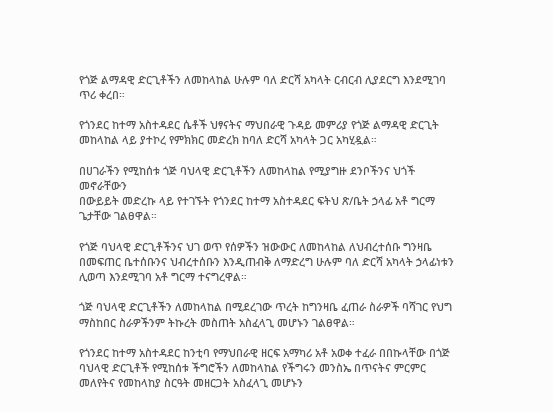የጎጅ ልማዳዊ ድርጊቶችን ለመከላከል ሁሉም ባለ ድርሻ አካላት ርብርብ ሊያደርግ እንደሚገባ ጥሪ ቀረበ።

የጎንደር ከተማ አስተዳደር ሴቶች ህፃናትና ማህበራዊ ጉዳይ መምሪያ የጎጅ ልማዳዊ ድርጊት መከላከል ላይ ያተኮረ የምክክር መድረክ ከባለ ድርሻ አካላት ጋር አካሂዷል።

በሀገራችን የሚከሰቱ ጎጅ ባህላዊ ድርጊቶችን ለመከላከል የሚያግዙ ደንቦችንና ህጎች መኖራቸውን
በውይይት መድረኩ ላይ የተገኙት የጎንደር ከተማ አስተዳደር ፍትህ ጽ/ቤት ኃላፊ አቶ ግርማ ጌታቸው ገልፀዋል።

የጎጅ ባህላዊ ድርጊቶችንና ህገ ወጥ የሰዎችን ዝውውር ለመከላከል ለህብረተሰቡ ግንዛቤ በመፍጠር ቤተሰቡንና ህብረተሰቡን እንዲጠብቅ ለማድረግ ሁሉም ባለ ድርሻ አካላት ኃላፊነቱን ሊወጣ እንደሚገባ አቶ ግርማ ተናግረዋል።

ጎጅ ባህላዊ ድርጊቶችን ለመከላከል በሚደረገው ጥረት ከግንዛቤ ፈጠራ ስራዎች ባሻገር የህግ ማስከበር ስራዎችንም ትኩረት መስጠት አስፈላጊ መሆኑን ገልፀዋል።

የጎንደር ከተማ አስተዳደር ከንቲባ የማህበራዊ ዘርፍ አማካሪ አቶ አወቀ ተፈራ በበኩላቸው በጎጅ ባህላዊ ድርጊቶች የሚከሰቱ ችግሮችን ለመከላከል የችግሩን መንስኤ በጥናትና ምርምር መለየትና የመከላከያ ስርዓት መዘርጋት አስፈላጊ መሆኑን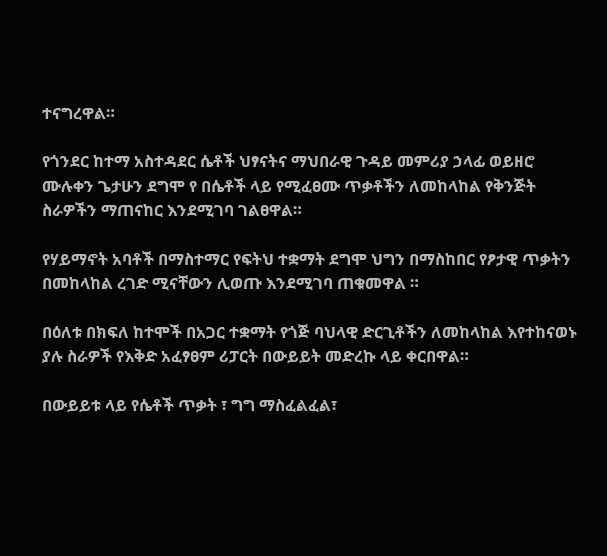ተናግረዋል።

የጎንደር ከተማ አስተዳደር ሴቶች ህፃናትና ማህበራዊ ጉዳይ መምሪያ ኃላፊ ወይዘሮ ሙሉቀን ጌታሁን ደግሞ የ በሴቶች ላይ የሚፈፀሙ ጥቃቶችን ለመከላከል የቅንጅት ስራዎችን ማጠናከር እንደሚገባ ገልፀዋል።

የሃይማኖት አባቶች በማስተማር የፍትህ ተቋማት ደግሞ ህግን በማስከበር የፆታዊ ጥቃትን በመከላከል ረገድ ሚናቸውን ሊወጡ እንደሚገባ ጠቁመዋል ።

በዕለቱ በክፍለ ከተሞች በአጋር ተቋማት የጎጅ ባህላዊ ድርጊቶችን ለመከላከል እየተከናወኑ ያሉ ስራዎች የእቅድ አፈፃፀም ሪፓርት በውይይት መድረኩ ላይ ቀርበዋል።

በውይይቱ ላይ የሴቶች ጥቃት ፣ ግግ ማስፈልፈል፣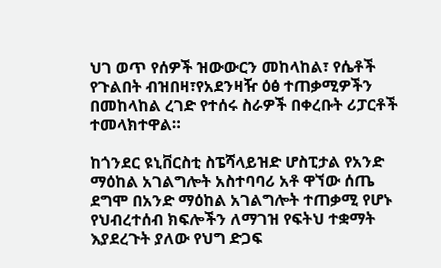ህገ ወጥ የሰዎች ዝውውርን መከላከል፣ የሴቶች የጉልበት ብዝበዛ፣የአደንዛዥ ዕፅ ተጠቃሚዎችን በመከላከል ረገድ የተሰሩ ስራዎች በቀረቡት ሪፓርቶች ተመላክተዋል።

ከጎንደር ዩኒቨርስቲ ስፔሻላይዝድ ሆስፒታል የአንድ ማዕከል አገልግሎት አስተባባሪ አቶ ዋኘው ሰጤ ደግሞ በአንድ ማዕከል አገልግሎት ተጠቃሚ የሆኑ የህብረተሰብ ክፍሎችን ለማገዝ የፍትህ ተቋማት እያደረጉት ያለው የህግ ድጋፍ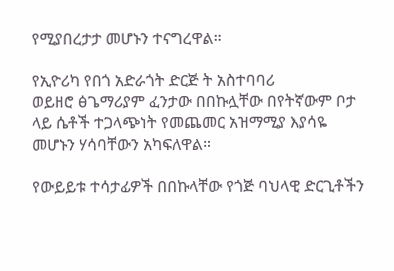የሚያበረታታ መሆኑን ተናግረዋል።

የኢዮሪካ የበጎ አድራጎት ድርጅ ት አስተባባሪ
ወይዘሮ ፅጌማሪያም ፈንታው በበኩሏቸው በየትኛውም ቦታ ላይ ሴቶች ተጋላጭነት የመጨመር አዝማሚያ እያሳዬ መሆኑን ሃሳባቸውን አካፍለዋል።

የውይይቱ ተሳታፊዎች በበኩላቸው የጎጅ ባህላዊ ድርጊቶችን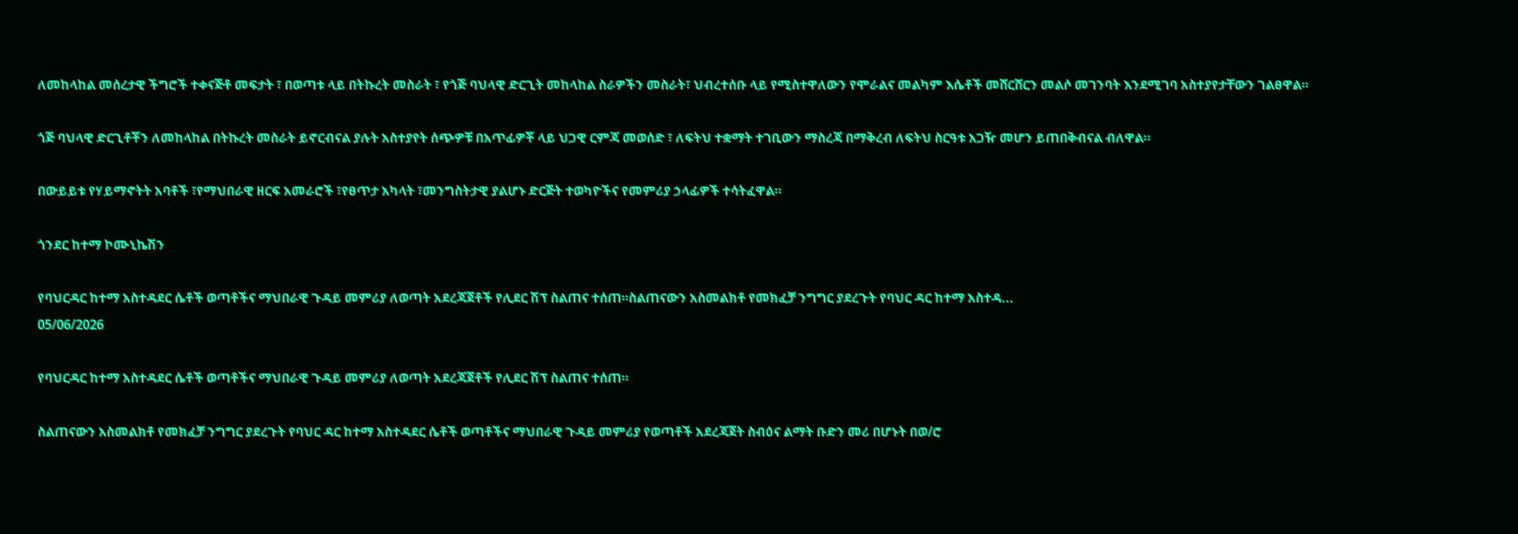ለመከላከል መሰረታዊ ችግሮች ተቀናጅቶ መፍታት ፣ በወጣቱ ላይ በትኩረት መስራት ፣ የጎጅ ባህላዊ ድርጊት መከላከል ስራዎችን መስራት፣ ህብረተሰቡ ላይ የሚስተዋለውን የሞራልና መልካም እሴቶች መሸርሸርን መልሶ መገንባት እንደሚገባ አስተያየታቸውን ገልፀዋል።

ጎጅ ባህላዊ ድርጊቶቾን ለመከላከል በትኩረት መስራት ይኖርብናል ያሉት አስተያየት ሰጭዎቹ በአጥፊዎቾ ላይ ህጋዊ ርምጃ መወሰድ ፣ ለፍትህ ተቋማት ተገቢውን ማስረጃ በማቅረብ ለፍትህ ስርዓቱ አጋዥ መሆን ይጠበቅብናል ብለዋል።

በውይይቱ የሃይማኖትት አባቶች ፣የማህበራዊ ዘርፍ አመራሮች ፣የፀጥታ አካላት ፣መንግስትታዊ ያልሆኑ ድርጅት ተወካዮችና የመምሪያ ኃላፊዎች ተሳትፈዋል።

ጎንደር ከተማ ኮሙኒኬሽን

የባህርዳር ከተማ አስተዳደር ሴቶች ወጣቶችና ማህበራዊ ጉዳይ መምሪያ ለወጣት አደረጃጀቶች የሊደር ሽፕ ስልጠና ተሰጠ።ስልጠናውን አስመልክቶ የመክፈቻ ንግግር ያደረጉት የባህር ዳር ከተማ አስተዳ...
05/06/2026

የባህርዳር ከተማ አስተዳደር ሴቶች ወጣቶችና ማህበራዊ ጉዳይ መምሪያ ለወጣት አደረጃጀቶች የሊደር ሽፕ ስልጠና ተሰጠ።

ስልጠናውን አስመልክቶ የመክፈቻ ንግግር ያደረጉት የባህር ዳር ከተማ አስተዳደር ሴቶች ወጣቶችና ማህበራዊ ጉዳይ መምሪያ የወጣቶች አደረጃጀት ስብዕና ልማት ቡድን መሪ በሆኑት በወ/ሮ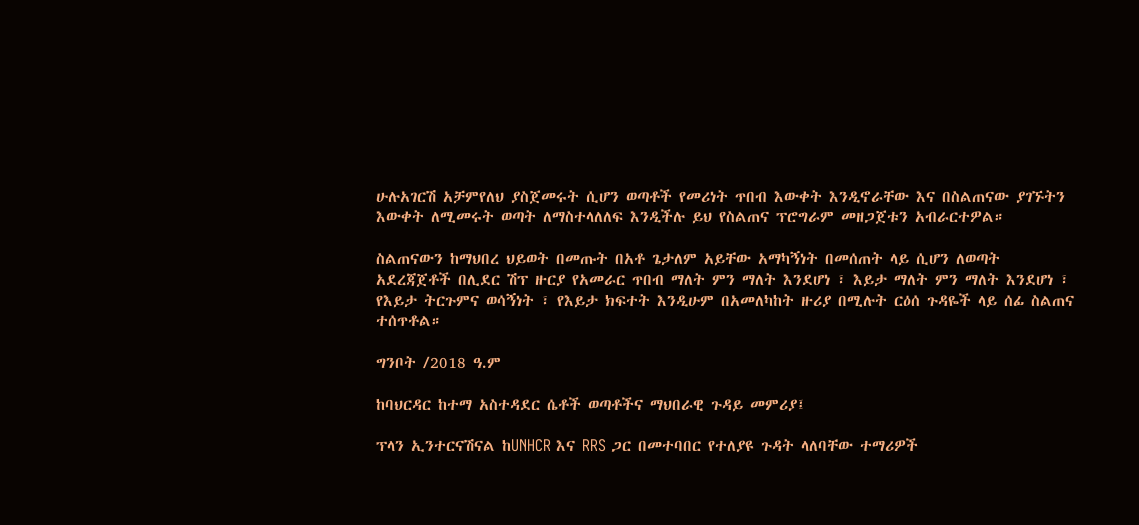ሁሉአገርሽ አቻምየለህ ያስጀመሩት ሲሆን ወጣቶች የመሪነት ጥበብ እውቀት እንዲኖራቸው እና በስልጠናው ያገኙትን እውቀት ለሚመሩት ወጣት ለማስተላለለፍ እንዲችሉ ይህ የስልጠና ፕሮግራም መዘጋጀቱን አብራርተዎል።

ስልጠናውን ከማህበረ ህይወት በመጡት በአቶ ጌታለም አይቸው አማካኝነት በመሰጠት ላይ ሲሆን ለወጣት አደረጃጀቶች በሊደር ሽፕ ዙርያ የአመራር ጥበብ ማለት ምን ማለት እንደሆነ ፣ እይታ ማለት ምን ማለት እንደሆነ ፣ የእይታ ትርጉምና ወሳኝነት ፣ የእይታ ክፍተት እንዲሁም በአመለካከት ዙሪያ በሚሉት ርዕሰ ጉዳዬች ላይ ሰፊ ስልጠና ተሰጥቶል።

ግንቦት /2018 ዓ.ም

ከባህርዳር ከተማ አስተዳደር ሴቶች ወጣቶችና ማህበራዊ ጉዳይ መምሪያ፤

ፕላን ኢንተርናሽናል ከUNHCR እና RRS ጋር በመተባበር የተለያዩ ጉዳት ላለባቸው ተማሪዎች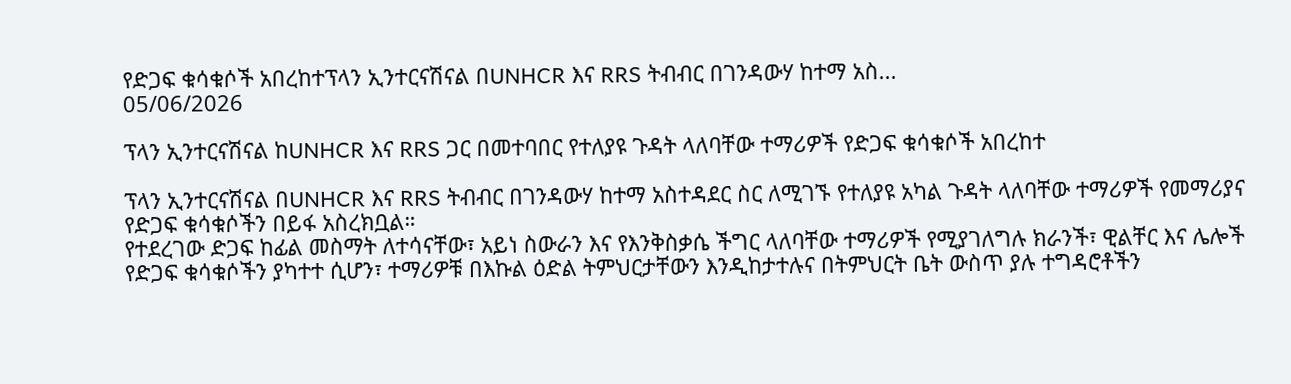የድጋፍ ቁሳቁሶች አበረከተፕላን ኢንተርናሽናል በUNHCR እና RRS ትብብር በገንዳውሃ ከተማ አስ...
05/06/2026

ፕላን ኢንተርናሽናል ከUNHCR እና RRS ጋር በመተባበር የተለያዩ ጉዳት ላለባቸው ተማሪዎች የድጋፍ ቁሳቁሶች አበረከተ

ፕላን ኢንተርናሽናል በUNHCR እና RRS ትብብር በገንዳውሃ ከተማ አስተዳደር ስር ለሚገኙ የተለያዩ አካል ጉዳት ላለባቸው ተማሪዎች የመማሪያና የድጋፍ ቁሳቁሶችን በይፋ አስረክቧል።
የተደረገው ድጋፍ ከፊል መስማት ለተሳናቸው፣ አይነ ስውራን እና የእንቅስቃሴ ችግር ላለባቸው ተማሪዎች የሚያገለግሉ ክራንች፣ ዊልቸር እና ሌሎች የድጋፍ ቁሳቁሶችን ያካተተ ሲሆን፣ ተማሪዎቹ በእኩል ዕድል ትምህርታቸውን እንዲከታተሉና በትምህርት ቤት ውስጥ ያሉ ተግዳሮቶችን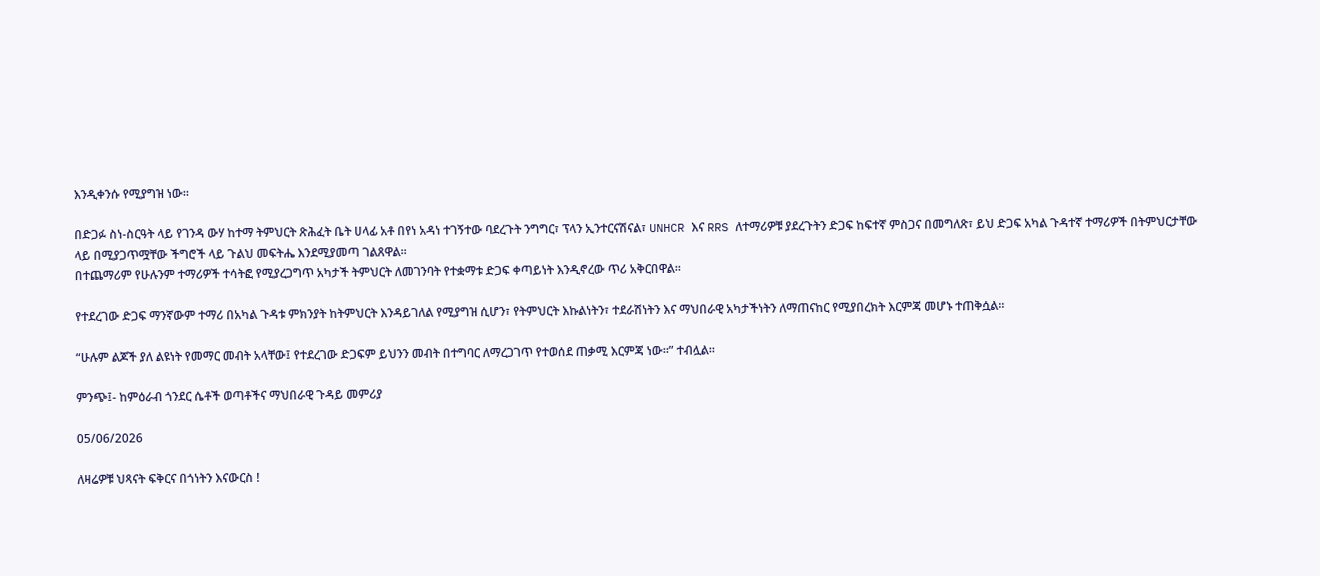እንዲቀንሱ የሚያግዝ ነው።

በድጋፉ ስነ-ስርዓት ላይ የገንዳ ውሃ ከተማ ትምህርት ጽሕፈት ቤት ሀላፊ አቶ በየነ አዳነ ተገኝተው ባደረጉት ንግግር፣ ፕላን ኢንተርናሽናል፣ UNHCR እና RRS ለተማሪዎቹ ያደረጉትን ድጋፍ ከፍተኛ ምስጋና በመግለጽ፣ ይህ ድጋፍ አካል ጉዳተኛ ተማሪዎች በትምህርታቸው ላይ በሚያጋጥሟቸው ችግሮች ላይ ጉልህ መፍትሔ እንደሚያመጣ ገልጸዋል።
በተጨማሪም የሁሉንም ተማሪዎች ተሳትፎ የሚያረጋግጥ አካታች ትምህርት ለመገንባት የተቋማቱ ድጋፍ ቀጣይነት እንዲኖረው ጥሪ አቅርበዋል።

የተደረገው ድጋፍ ማንኛውም ተማሪ በአካል ጉዳቱ ምክንያት ከትምህርት እንዳይገለል የሚያግዝ ሲሆን፣ የትምህርት እኩልነትን፣ ተደራሽነትን እና ማህበራዊ አካታችነትን ለማጠናከር የሚያበረክት እርምጃ መሆኑ ተጠቅሷል።

“ሁሉም ልጆች ያለ ልዩነት የመማር መብት አላቸው፤ የተደረገው ድጋፍም ይህንን መብት በተግባር ለማረጋገጥ የተወሰደ ጠቃሚ እርምጃ ነው።” ተብሏል።

ምንጭ፤- ከምዕራብ ጎንደር ሴቶች ወጣቶችና ማህበራዊ ጉዳይ መምሪያ

05/06/2026

ለዛሬዎቹ ህጻናት ፍቅርና በጎነትን እናውርስ !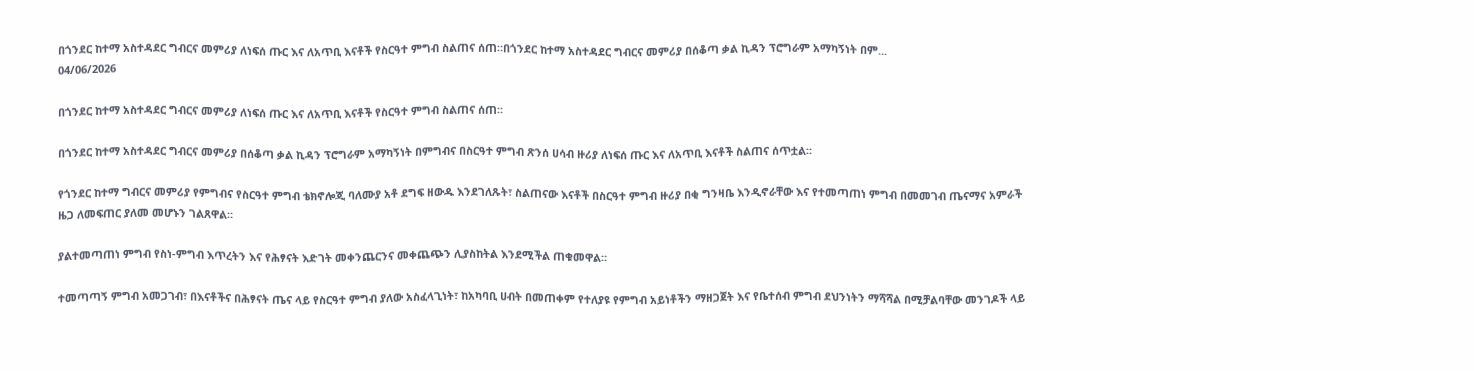በጎንደር ከተማ አስተዳደር ግብርና መምሪያ ለነፍሰ ጡር እና ለአጥቢ እናቶች የስርዓተ ምግብ ስልጠና ሰጠ።በጎንደር ከተማ አስተዳደር ግብርና መምሪያ በሰቆጣ ቃል ኪዳን ፕሮግራም አማካኝነት በም...
04/06/2026

በጎንደር ከተማ አስተዳደር ግብርና መምሪያ ለነፍሰ ጡር እና ለአጥቢ እናቶች የስርዓተ ምግብ ስልጠና ሰጠ።

በጎንደር ከተማ አስተዳደር ግብርና መምሪያ በሰቆጣ ቃል ኪዳን ፕሮግራም አማካኝነት በምግብና በስርዓተ ምግብ ጽንሰ ሀሳብ ዙሪያ ለነፍሰ ጡር እና ለአጥቢ እናቶች ስልጠና ሰጥቷል።

የጎንደር ከተማ ግብርና መምሪያ የምግብና የስርዓተ ምግብ ቴክኖሎጂ ባለሙያ አቶ ደግፍ ዘውዱ እንደገለጹት፣ ስልጠናው እናቶች በስርዓተ ምግብ ዙሪያ በቂ ግንዛቤ እንዲኖራቸው እና የተመጣጠነ ምግብ በመመገብ ጤናማና አምራች ዜጋ ለመፍጠር ያለመ መሆኑን ገልጸዋል።

ያልተመጣጠነ ምግብ የስነ-ምግብ እጥረትን እና የሕፃናት እድገት መቀንጨርንና መቀጨጭን ሊያስከትል እንደሚችል ጠቁመዋል።

ተመጣጣኝ ምግብ አመጋገብ፣ በእናቶችና በሕፃናት ጤና ላይ የስርዓተ ምግብ ያለው አስፈላጊነት፣ ከአካባቢ ሀብት በመጠቀም የተለያዩ የምግብ አይነቶችን ማዘጋጀት እና የቤተሰብ ምግብ ደህንነትን ማሻሻል በሚቻልባቸው መንገዶች ላይ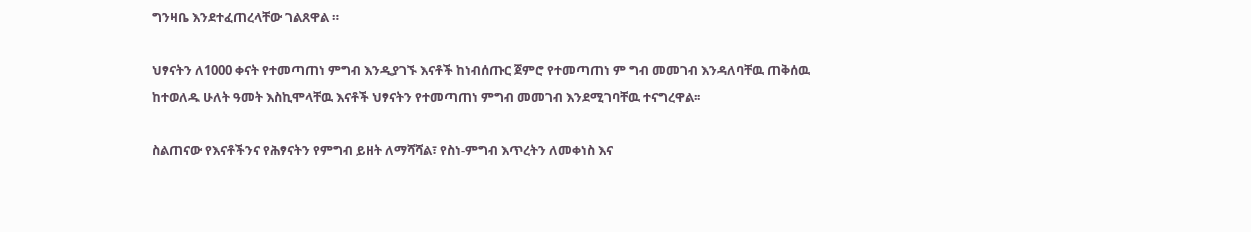ግንዛቤ እንደተፈጠረላቸው ገልጸዋል ።

ህፃናትን ለ1000 ቀናት የተመጣጠነ ምግብ እንዲያገኙ እናቶች ከነብሰጡር ጀምሮ የተመጣጠነ ም ግብ መመገብ እንዳለባቸዉ ጠቅሰዉ ከተወለዱ ሁለት ዓመት እስኪሞላቸዉ እናቶች ህፃናትን የተመጣጠነ ምግብ መመገብ እንደሚገባቸዉ ተናግረዋል፡፡

ስልጠናው የእናቶችንና የሕፃናትን የምግብ ይዘት ለማሻሻል፣ የስነ-ምግብ እጥረትን ለመቀነስ እና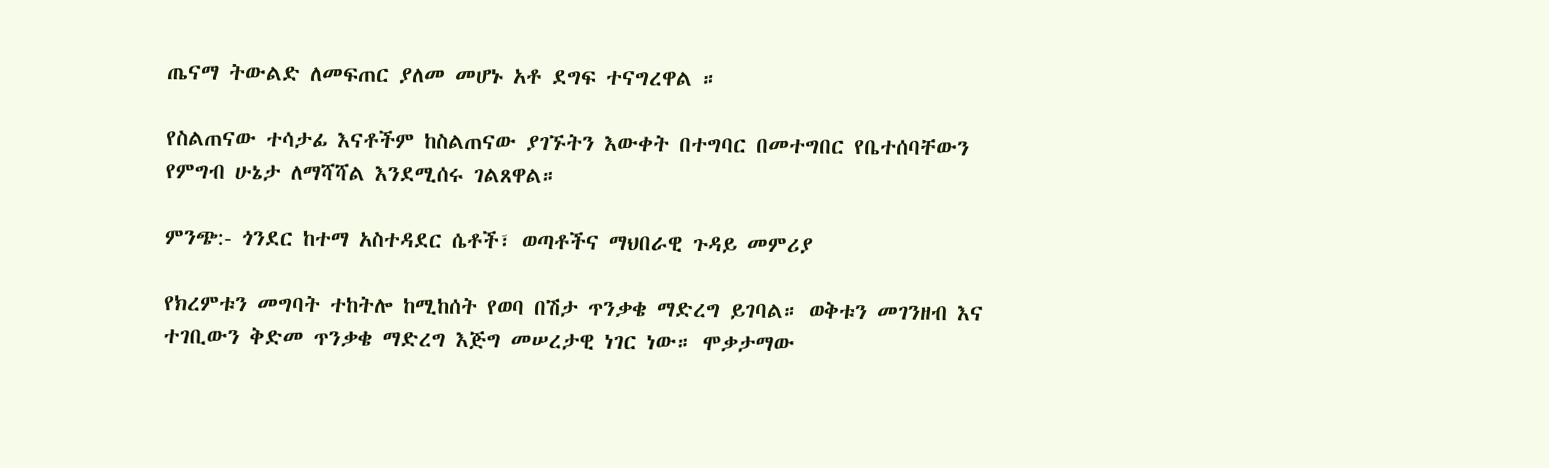ጤናማ ትውልድ ለመፍጠር ያለመ መሆኑ አቶ ደግፍ ተናግረዋል ።

የስልጠናው ተሳታፊ እናቶችም ከስልጠናው ያገኙትን እውቀት በተግባር በመተግበር የቤተሰባቸውን የምግብ ሁኔታ ለማሻሻል እንደሚሰሩ ገልጸዋል።

ምንጭ:- ጎንደር ከተማ አስተዳደር ሴቶች፣ ወጣቶችና ማህበራዊ ጉዳይ መምሪያ

የክረምቱን መግባት ተከትሎ ከሚከሰት የወባ በሽታ ጥንቃቄ ማድረግ ይገባል። ወቅቱን መገንዘብ እና ተገቢውን ቅድመ ጥንቃቄ ማድረግ እጅግ መሠረታዊ ነገር ነው። ሞቃታማው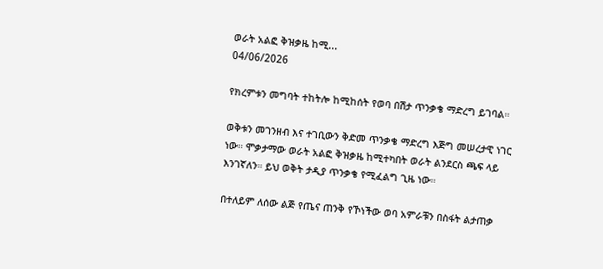ወራት አልፎ ቅዝቃዜ ከሚ...
04/06/2026

የክረምቱን መግባት ተከትሎ ከሚከሰት የወባ በሽታ ጥንቃቄ ማድረግ ይገባል።

ወቅቱን መገንዘብ እና ተገቢውን ቅድመ ጥንቃቄ ማድረግ እጅግ መሠረታዊ ነገር ነው። ሞቃታማው ወራት አልፎ ቅዝቃዜ ከሚተካበት ወራት ልንደርስ ጫፍ ላይ እንገኛለን። ይህ ወቅት ታዲያ ጥንቃቄ የሚፈልግ ጊዜ ነው።

በተለይም ለሰው ልጅ የጤና ጠንቅ የኾነችው ወባ አምራቹን በስፋት ልታጠቃ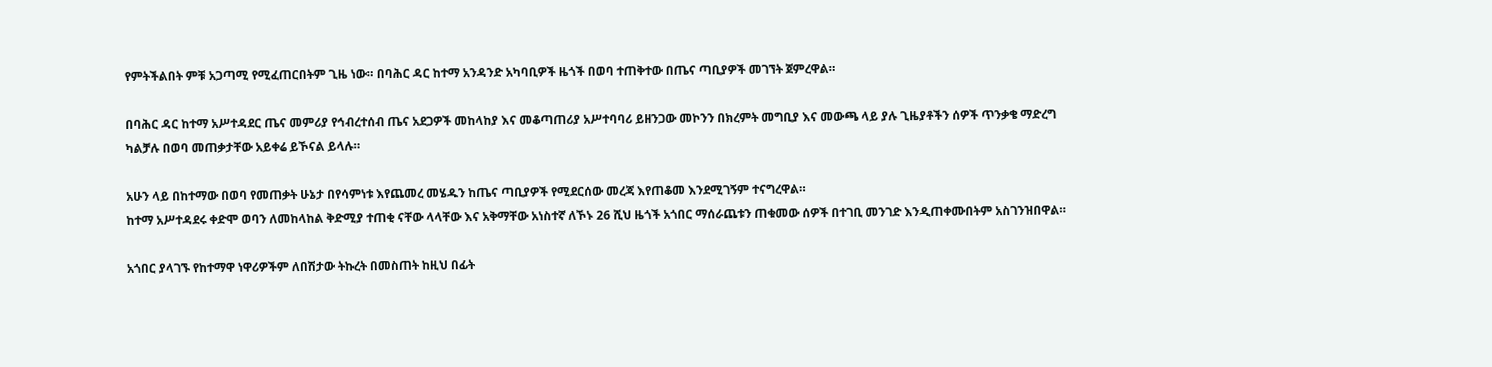የምትችልበት ምቹ አጋጣሚ የሚፈጠርበትም ጊዜ ነው። በባሕር ዳር ከተማ አንዳንድ አካባቢዎች ዜጎች በወባ ተጠቅተው በጤና ጣቢያዎች መገኘት ጀምረዋል።

በባሕር ዳር ከተማ አሥተዳደር ጤና መምሪያ የኅብረተሰብ ጤና አደጋዎች መከላከያ እና መቆጣጠሪያ አሥተባባሪ ይዘንጋው መኮንን በክረምት መግቢያ እና መውጫ ላይ ያሉ ጊዜያቶችን ሰዎች ጥንቃቄ ማድረግ ካልቻሉ በወባ መጠቃታቸው አይቀሬ ይኾናል ይላሉ።

አሁን ላይ በከተማው በወባ የመጠቃት ሁኔታ በየሳምነቱ እየጨመረ መሄዱን ከጤና ጣቢያዎች የሚደርሰው መረጃ እየጠቆመ እንደሚገኝም ተናግረዋል።
ከተማ አሥተዳደሩ ቀድሞ ወባን ለመከላከል ቅድሚያ ተጠቂ ናቸው ላላቸው እና አቅማቸው አነስተኛ ለኾኑ 26 ሺህ ዜጎች አጎበር ማሰራጨቱን ጠቁመው ሰዎች በተገቢ መንገድ እንዲጠቀሙበትም አስገንዝበዋል።

አጎበር ያላገኙ የከተማዋ ነዋሪዎችም ለበሽታው ትኩረት በመስጠት ከዚህ በፊት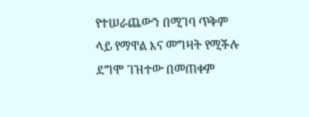የተሠራጨውን በሚገባ ጥቅም ላይ የማዋል እና መግዛት የሚችሉ ደግሞ ገዝተው በመጠቀም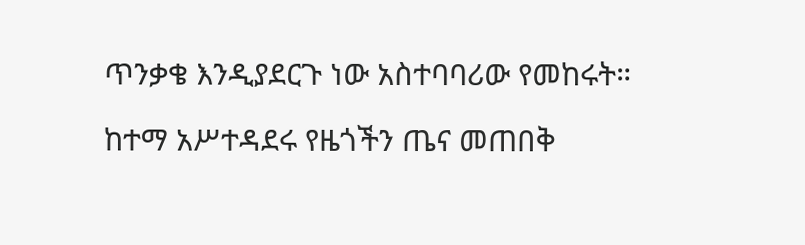ጥንቃቄ እንዲያደርጉ ነው አስተባባሪው የመከሩት።

ከተማ አሥተዳደሩ የዜጎችን ጤና መጠበቅ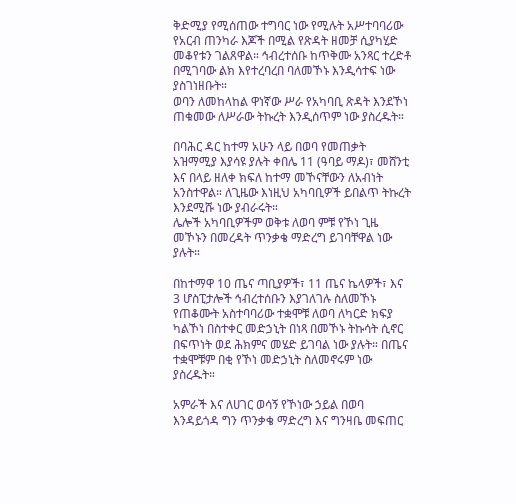ቅድሚያ የሚሰጠው ተግባር ነው የሚሉት አሥተባባሪው የአርብ ጠንካራ እጆች በሚል የጽዳት ዘመቻ ሲያካሂድ መቆየቱን ገልጸዋል። ኅብረተሰቡ ከጥቅሙ አንጻር ተረድቶ በሚገባው ልክ እየተረባረበ ባለመኾኑ እንዲሳተፍ ነው ያስገነዘቡት።
ወባን ለመከላከል ዋነኛው ሥራ የአካባቢ ጽዳት እንደኾነ ጠቁመው ለሥራው ትኩረት እንዲሰጥም ነው ያስረዱት።

በባሕር ዳር ከተማ አሁን ላይ በወባ የመጠቃት አዝማሚያ እያሳዩ ያሉት ቀበሌ 11 (ዓባይ ማዶ)፣ መሸንቲ እና በላይ ዘለቀ ክፍለ ከተማ መኾናቸውን ለአብነት አንስተዋል። ለጊዜው እነዚህ አካባቢዎች ይበልጥ ትኩረት እንደሚሹ ነው ያብራሩት።
ሌሎች አካባቢዎችም ወቅቱ ለወባ ምቹ የኾነ ጊዜ መኾኑን በመረዳት ጥንቃቄ ማድረግ ይገባቸዋል ነው ያሉት።

በከተማዋ 10 ጤና ጣቢያዎች፣ 11 ጤና ኬላዎች፣ እና 3 ሆስፒታሎች ኅብረተሰቡን እያገለገሉ ስለመኾኑ የጠቆሙት አስተባባሪው ተቋሞቹ ለወባ ለካርድ ክፍያ ካልኾነ በስተቀር መድኃኒት በነጻ በመኾኑ ትኩሳት ሲኖር በፍጥነት ወደ ሕክምና መሄድ ይገባል ነው ያሉት። በጤና ተቋሞቹም በቂ የኾነ መድኃኒት ስለመኖሩም ነው ያስረዱት።

አምራች እና ለሀገር ወሳኝ የኾነው ኃይል በወባ እንዳይጎዳ ግን ጥንቃቄ ማድረግ እና ግንዛቤ መፍጠር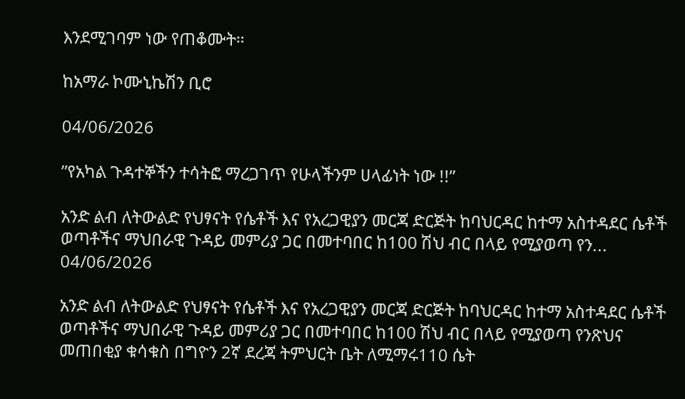እንደሚገባም ነው የጠቆሙት።

ከአማራ ኮሙኒኬሽን ቢሮ

04/06/2026

”የአካል ጉዳተኞችን ተሳትፎ ማረጋገጥ የሁላችንም ሀላፊነት ነው !!”

አንድ ልብ ለትውልድ የህፃናት የሴቶች እና የአረጋዊያን መርጃ ድርጅት ከባህርዳር ከተማ አስተዳደር ሴቶች ወጣቶችና ማህበራዊ ጉዳይ መምሪያ ጋር በመተባበር ከ100 ሽህ ብር በላይ የሚያወጣ የን...
04/06/2026

አንድ ልብ ለትውልድ የህፃናት የሴቶች እና የአረጋዊያን መርጃ ድርጅት ከባህርዳር ከተማ አስተዳደር ሴቶች ወጣቶችና ማህበራዊ ጉዳይ መምሪያ ጋር በመተባበር ከ100 ሽህ ብር በላይ የሚያወጣ የንጽህና መጠበቂያ ቁሳቁስ በግዮን 2ኛ ደረጃ ትምህርት ቤት ለሚማሩ110 ሴት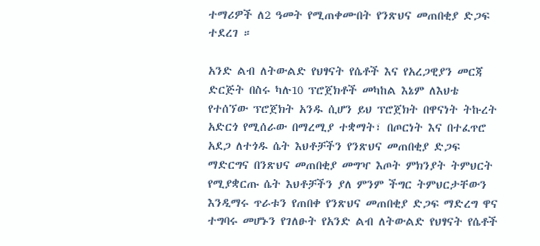ተማሪዎች ለ2 ዓመት የሚጠቀሙበት የንጽህና መጠበቂያ ድጋፍ ተደረገ ።

አንድ ልብ ለትውልድ የህፃናት የሴቶች እና የአረጋዊያን መርጃ ድርጅት በስሩ ካሉ10 ፕሮጀክቶች መካከል እኔም ለእህቴ የተሰኘው ፕሮጀክት አንዱ ሲሆን ይህ ፕሮጀክት በዋናነት ትኩረት አድርጎ የሚሰራው በማረሚያ ተቋማት፣ በጦርነት እና በተፈጥሮ አደጋ ለተጎዱ ሴት እህቶቻችን የንጽህና መጠበቂያ ድጋፍ ማድርግና በንጽህና መጠበቂያ መግዣ እጦት ምክንያት ትምህርት የሚያቋርጡ ሴት እህቶቻችን ያለ ምንም ችግር ትምህርታቸውን እንዲማሩ ጥራቱን የጠበቀ የንጽህና መጠበቂያ ድጋፍ ማድረግ ዋና ተግባሩ መሆኑን የገለፁት የአንድ ልብ ለትውልድ የህፃናት የሴቶች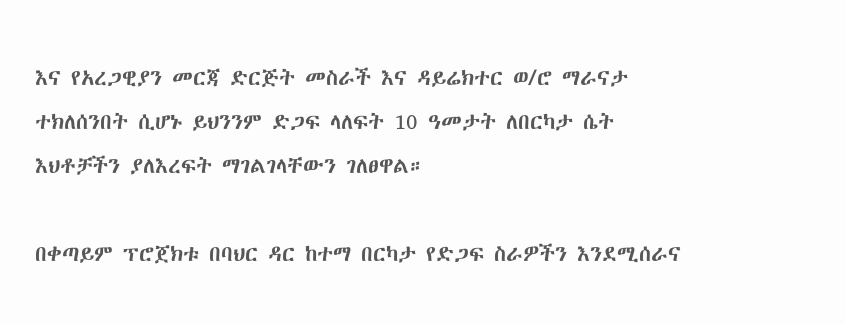እና የአረጋዊያን መርጃ ድርጅት መስራች እና ዳይሬክተር ወ/ሮ ማራናታ ተክለሰንበት ሲሆኑ ይህንንም ድጋፍ ላለፍት 10 ዓመታት ለበርካታ ሴት እህቶቻችን ያለእረፍት ማገልገላቸውን ገለፀዋል።

በቀጣይም ፕሮጀክቱ በባህር ዳር ከተማ በርካታ የድጋፍ ስራዎችን እንደሚሰራና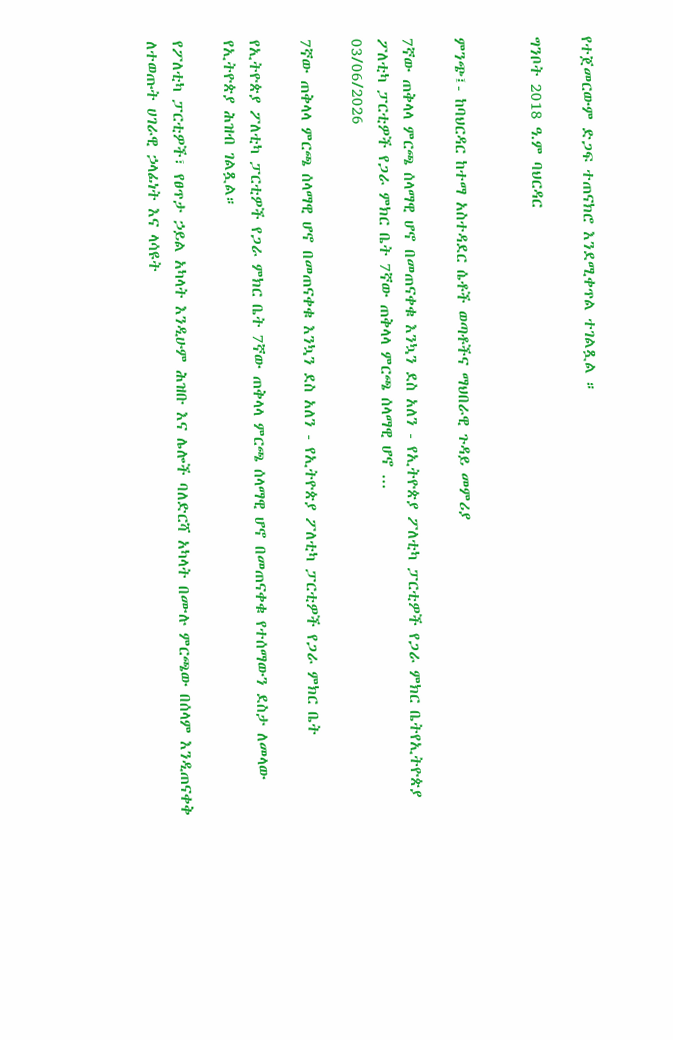የተጀመርውም ድጋፍ ተጠናክሮ እንደሚቀጥል ተገልጿል ።

ግንቦት 2018 ዓ.ም ባህርዳር


ምንጭ፤- ከባህርዳር ከተማ አስተዳደር ሴቶች ወጣቶችና ማህበራዊ ጉዳይ መምሪያ

7ኛው ጠቅላላ ምርጫ ሰላማዊ ሆኖ በመጠናቀቁ እንኳን ደስ አለን - የኢትዮጵያ ፖለቲካ ፓርቲዎች የጋራ ምክር ቤትየኢትዮጵያ ፖለቲካ ፓርቲዎች የጋራ ምክር ቤት 7ኛው ጠቅላላ ምርጫ ሰላማዊ ሆኖ ...
03/06/2026

7ኛው ጠቅላላ ምርጫ ሰላማዊ ሆኖ በመጠናቀቁ እንኳን ደስ አለን - የኢትዮጵያ ፖለቲካ ፓርቲዎች የጋራ ምክር ቤት

የኢትዮጵያ ፖለቲካ ፓርቲዎች የጋራ ምክር ቤት 7ኛው ጠቅላላ ምርጫ ሰላማዊ ሆኖ በመጠናቀቁ የተሰማውን ደስታ ለመላው የኢትዮጵያ ሕዝብ ገልጿል።

የፖለቲካ ፓርቲዎች፣ የፀጥታ ኃይል አካላት እንዲሁም ሕዝቡ እና ሌሎች ባለድርሻ አካላት በሙሉ ምርጫው በሰላም እንዲጠናቀቅ ለተወጡት ሀገራዊ ኃላፊነት እና ላሳዩት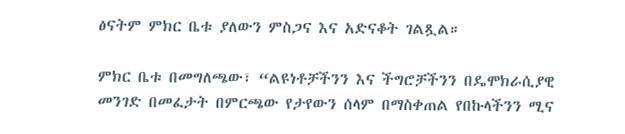ፅናትም ምክር ቤቱ ያለውን ምስጋና እና አድናቆት ገልጿል።

ምክር ቤቱ በመግለጫው፣ “ልዩነቶቻችንን እና ችግሮቻችንን በዴሞክራሲያዊ መንገድ በመፈታት በምርጫው የታየውን ሰላም በማስቀጠል የበኩላችንን ሚና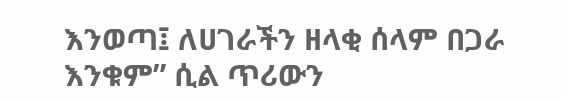እንወጣ፤ ለሀገራችን ዘላቂ ሰላም በጋራ እንቁም” ሲል ጥሪውን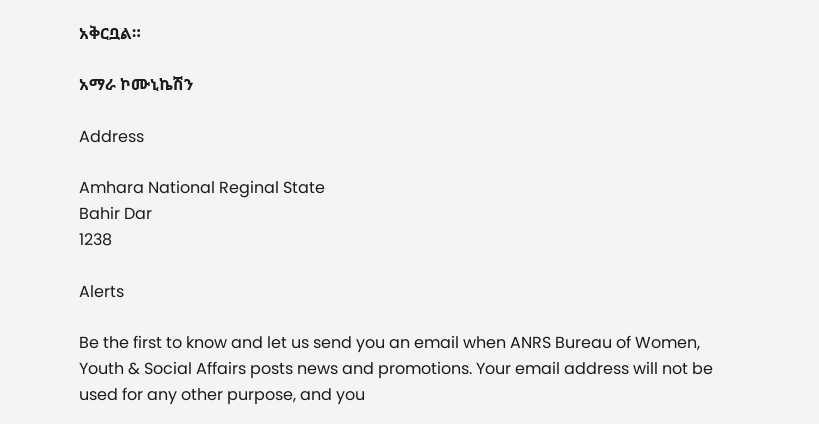አቅርቧል።

አማራ ኮሙኒኬሽን

Address

Amhara National Reginal State
Bahir Dar
1238

Alerts

Be the first to know and let us send you an email when ANRS Bureau of Women, Youth & Social Affairs posts news and promotions. Your email address will not be used for any other purpose, and you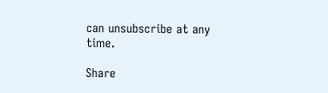can unsubscribe at any time.

Share